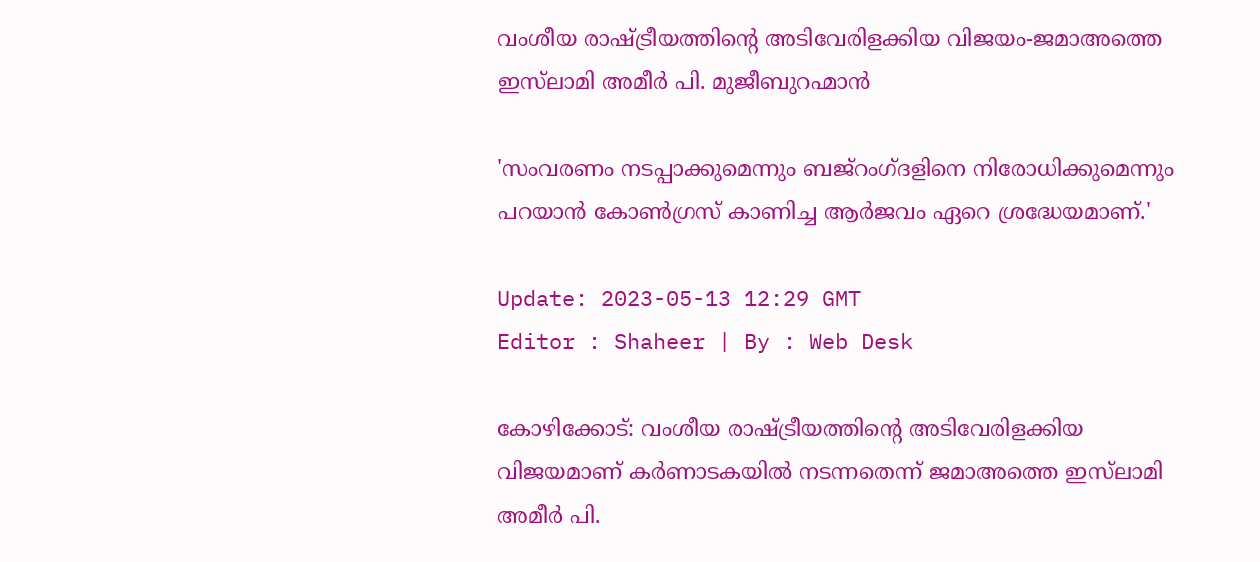വംശീയ രാഷ്ട്രീയത്തിന്റെ അടിവേരിളക്കിയ വിജയം-ജമാഅത്തെ ഇസ്‌ലാമി അമീർ പി. മുജീബുറഹ്മാൻ

'സംവരണം നടപ്പാക്കുമെന്നും ബജ്‌റംഗ്ദളിനെ നിരോധിക്കുമെന്നും പറയാൻ കോൺഗ്രസ് കാണിച്ച ആർജവം ഏറെ ശ്രദ്ധേയമാണ്.'

Update: 2023-05-13 12:29 GMT
Editor : Shaheer | By : Web Desk

കോഴിക്കോട്: വംശീയ രാഷ്ട്രീയത്തിന്റെ അടിവേരിളക്കിയ വിജയമാണ് കർണാടകയിൽ നടന്നതെന്ന് ജമാഅത്തെ ഇസ്‌ലാമി അമീർ പി.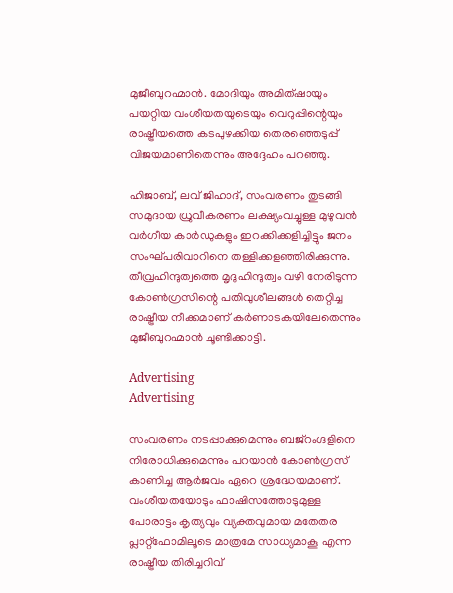മുജീബുറഹ്മാൻ. മോദിയും അമിത്ഷായും പയറ്റിയ വംശീയതയുടെയും വെറുപ്പിന്റെയും രാഷ്ട്രീയത്തെ കടപുഴക്കിയ തെരഞ്ഞെടുപ്പ് വിജയമാണിതെന്നും അദ്ദേഹം പറഞ്ഞു.

ഹിജാബ്, ലവ് ജിഹാദ്, സംവരണം തുടങ്ങി സമുദായ ധ്രുവീകരണം ലക്ഷ്യംവച്ചുള്ള മുഴുവൻ വർഗീയ കാർഡുകളും ഇറക്കിക്കളിച്ചിട്ടും ജനം സംഘ്പരിവാറിനെ തള്ളിക്കളഞ്ഞിരിക്കുന്നു. തീവ്രഹിന്ദുത്വത്തെ മൃദുഹിന്ദുത്വം വഴി നേരിടുന്ന കോൺഗ്രസിന്റെ പതിവുശീലങ്ങൾ തെറ്റിച്ച രാഷ്ട്രീയ നീക്കമാണ് കർണാടകയിലേതെന്നും മുജീബുറഹ്മാൻ ചൂണ്ടിക്കാട്ടി.

Advertising
Advertising

സംവരണം നടപ്പാക്കുമെന്നും ബജ്‌റംഗ്ദളിനെ നിരോധിക്കുമെന്നും പറയാൻ കോൺഗ്രസ് കാണിച്ച ആർജവം ഏറെ ശ്രദ്ധേയമാണ്. വംശീയതയോടും ഫാഷിസത്തോടുമുള്ള പോരാട്ടം കൃത്യവും വ്യക്തവുമായ മതേതര പ്ലാറ്റ്‌ഫോമിലൂടെ മാത്രമേ സാധ്യമാകൂ എന്ന രാഷ്ട്രീയ തിരിച്ചറിവ്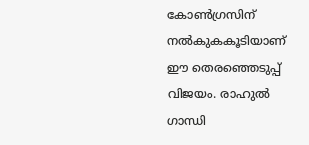കോൺഗ്രസിന് നൽകുകകൂടിയാണ് ഈ തെരഞ്ഞെടുപ്പ് വിജയം. രാഹുൽ ഗാന്ധി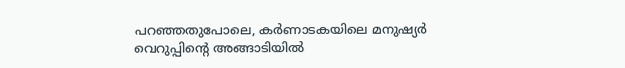പറഞ്ഞതുപോലെ, കർണാടകയിലെ മനുഷ്യർ വെറുപ്പിന്റെ അങ്ങാടിയിൽ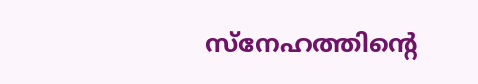സ്‌നേഹത്തിന്റെ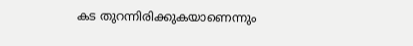കട തുറന്നിരിക്കുകയാണെന്നും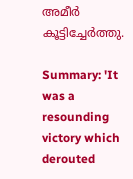അമീർ കൂട്ടിച്ചേർത്തു.

Summary: 'It was a resounding victory which derouted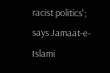racist politics'; says Jamaat-e-Islami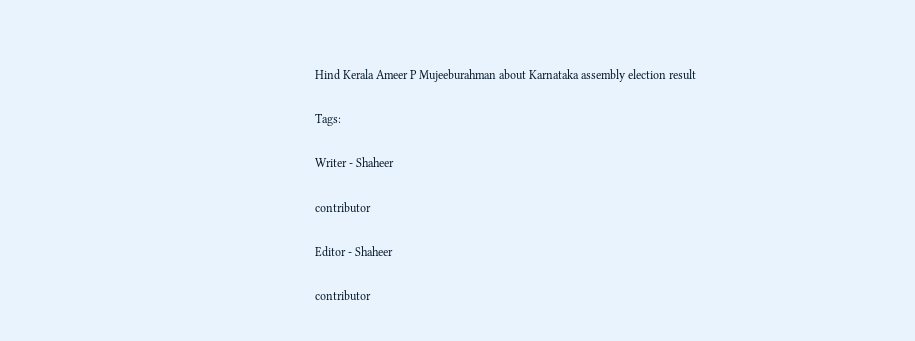Hind Kerala Ameer P Mujeeburahman about Karnataka assembly election result

Tags:

Writer - Shaheer

contributor

Editor - Shaheer

contributor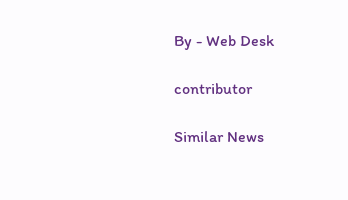By - Web Desk

contributor

Similar News